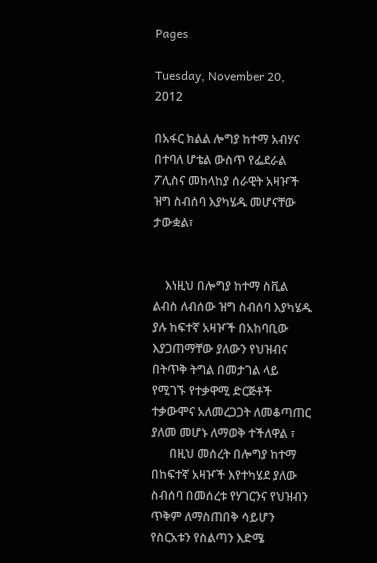Pages

Tuesday, November 20, 2012

በአፋር ክልል ሎግያ ከተማ አብሃና በተባለ ሆቴል ውስጥ የፌደራል ፖሊስና መከላከያ ሰራዊት አዛዦች ዝግ ስብሰባ እያካሄዱ መሆናቸው ታውቋል፣


    እነዚህ በሎግያ ከተማ ስቪል ልብስ ለብሰው ዝግ ስብሰባ እያካሄዱ ያሉ ከፍተኛ አዛዦች በአከባቢው እያጋጠማቸው ያለውን የህዝብና በትጥቅ ትግል በመታገል ላይ የሚገኙ የተቃዋሚ ድርጅቶች ተቃውሞና አለመረጋጋት ለመቆጣጠር ያለመ መሆኑ ለማወቅ ተችለዋል ፣
      በዚህ መሰረት በሎግያ ከተማ በከፍተኛ አዛዦች እየተካሄደ ያለው ስብሰባ በመሰረቱ የሃገርንና የህዝብን ጥቅም ለማስጠበቅ ሳይሆን የስርአቱን የስልጣን እድሜ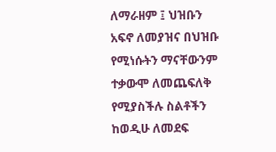ለማራዘም ፤ ህዝቡን አፍኖ ለመያዝና በህዝቡ የሚነሱትን ማናቸውንም ተቃውሞ ለመጨፍለቅ የሚያስችሉ ስልቶችን ከወዲሁ ለመደፍ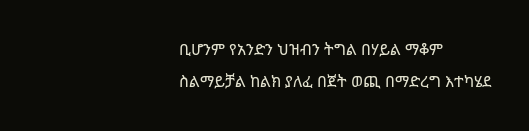ቢሆንም የአንድን ህዝብን ትግል በሃይል ማቆም ስልማይቻል ከልክ ያለፈ በጀት ወጪ በማድረግ እተካሄደ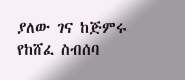ያለው ገና ከጅምሩ የከሸፈ ስብሰባ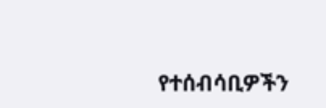የተሰብሳቢዎችን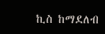ኪስ ከማደለብ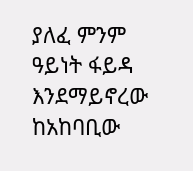ያለፈ ምንም ዓይነት ፋይዳ እንደማይኖረው ከአከባቢው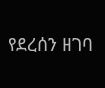የደረሰን ዘገባ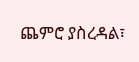ጨምሮ ያስረዳል፣